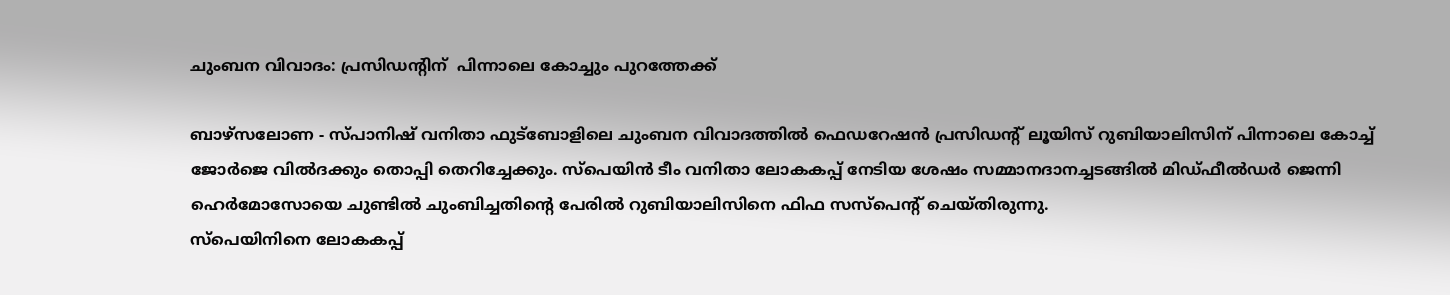ചുംബന വിവാദം: പ്രസിഡന്റിന്  പിന്നാലെ കോച്ചും പുറത്തേക്ക്

ബാഴ്‌സലോണ - സ്പാനിഷ് വനിതാ ഫുട്‌ബോളിലെ ചുംബന വിവാദത്തില്‍ ഫെഡറേഷന്‍ പ്രസിഡന്റ് ലൂയിസ് റുബിയാലിസിന് പിന്നാലെ കോച്ച് ജോര്‍ജെ വില്‍ദക്കും തൊപ്പി തെറിച്ചേക്കും. സ്‌പെയിന്‍ ടീം വനിതാ ലോകകപ്പ് നേടിയ ശേഷം സമ്മാനദാനച്ചടങ്ങില്‍ മിഡ്ഫീല്‍ഡര്‍ ജെന്നി ഹെര്‍മോസോയെ ചുണ്ടില്‍ ചുംബിച്ചതിന്റെ പേരില്‍ റുബിയാലിസിനെ ഫിഫ സസ്‌പെന്റ് ചെയ്തിരുന്നു.
സ്‌പെയിനിനെ ലോകകപ്പ്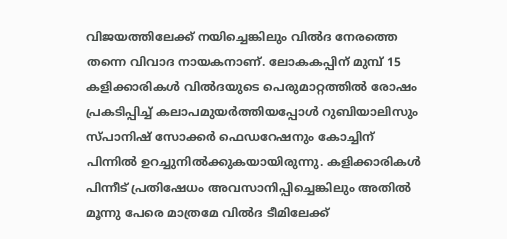വിജയത്തിലേക്ക് നയിച്ചെങ്കിലും വില്‍ദ നേരത്തെ തന്നെ വിവാദ നായകനാണ്. ലോകകപ്പിന് മുമ്പ് 15 കളിക്കാരികള്‍ വില്‍ദയുടെ പെരുമാറ്റത്തില്‍ രോഷം പ്രകടിപ്പിച്ച് കലാപമുയര്‍ത്തിയപ്പോള്‍ റുബിയാലിസും സ്പാനിഷ് സോക്കര്‍ ഫെഡറേഷനും കോച്ചിന് പിന്നില്‍ ഉറച്ചുനില്‍ക്കുകയായിരുന്നു. കളിക്കാരികള്‍ പിന്നീട് പ്രതിഷേധം അവസാനിപ്പിച്ചെങ്കിലും അതില്‍ മൂന്നു പേരെ മാത്രമേ വില്‍ദ ടീമിലേക്ക്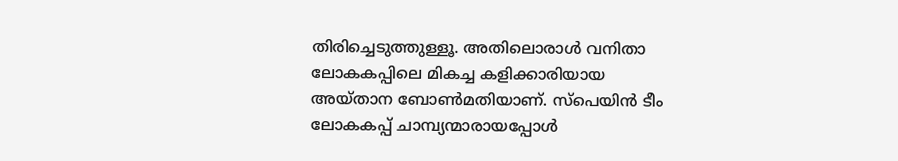തിരിച്ചെടുത്തുള്ളൂ. അതിലൊരാള്‍ വനിതാ ലോകകപ്പിലെ മികച്ച കളിക്കാരിയായ അയ്താന ബോണ്‍മതിയാണ്. സ്‌പെയിന്‍ ടീം ലോകകപ്പ് ചാമ്പ്യന്മാരായപ്പോള്‍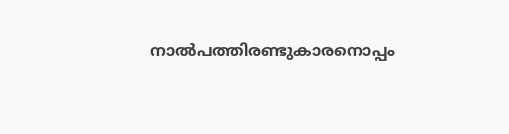നാല്‍പത്തിരണ്ടുകാരനൊപ്പം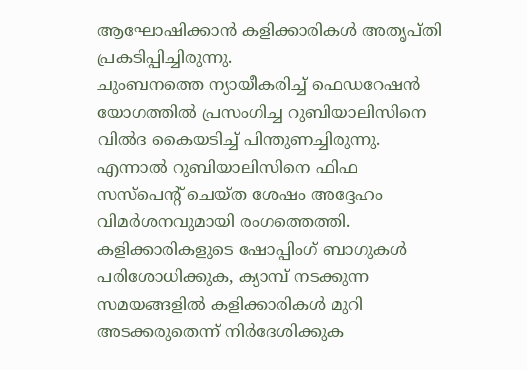ആഘോഷിക്കാന്‍ കളിക്കാരികള്‍ അതൃപ്തി പ്രകടിപ്പിച്ചിരുന്നു.
ചുംബനത്തെ ന്യായീകരിച്ച് ഫെഡറേഷന്‍ യോഗത്തില്‍ പ്രസംഗിച്ച റുബിയാലിസിനെ വില്‍ദ കൈയടിച്ച് പിന്തുണച്ചിരുന്നു. എന്നാല്‍ റുബിയാലിസിനെ ഫിഫ സസ്‌പെന്റ് ചെയ്ത ശേഷം അദ്ദേഹം വിമര്‍ശനവുമായി രംഗത്തെത്തി.
കളിക്കാരികളുടെ ഷോപ്പിംഗ് ബാഗുകള്‍ പരിശോധിക്കുക, ക്യാമ്പ് നടക്കുന്ന സമയങ്ങളില്‍ കളിക്കാരികള്‍ മുറി അടക്കരുതെന്ന് നിര്‍ദേശിക്കുക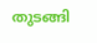തുടങ്ങി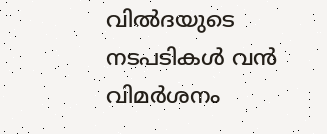വില്‍ദയുടെ നടപടികള്‍ വന്‍ വിമര്‍ശനം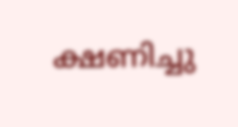ക്ഷണിച്ചു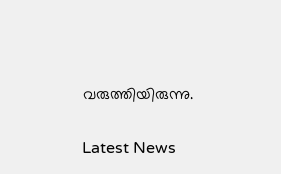വരുത്തിയിരുന്നു.

Latest News